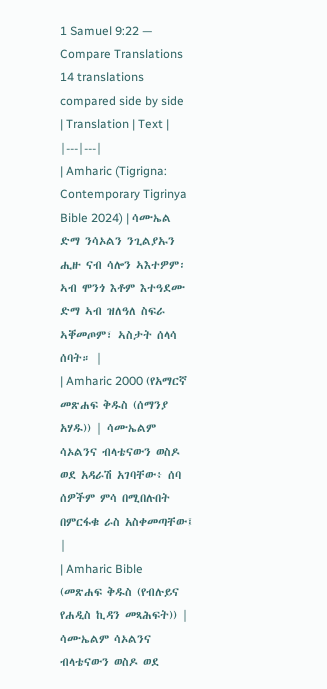1 Samuel 9:22 — Compare Translations
14 translations compared side by side
| Translation | Text |
|---|---|
| Amharic (Tigrigna: Contemporary Tigrinya Bible 2024) | ሳሙኤል ድማ ንሳኦልን ንጊልያኡን ሒዙ ናብ ሳሎን ኣእተዎም፡ ኣብ ሞንጎ እቶም እተዓደሙ ድማ ኣብ ዝለዓለ ስፍራ ኣቐመጦም፣ ኣስታት ሰላሳ ሰባት። |
| Amharic 2000 (የአማርኛ መጽሐፍ ቅዱስ (ሰማንያ አሃዱ)) | ሳሙኤልም ሳኦልንና ብላቴናውን ወስዶ ወደ አዳራሽ አገባቸው፥ ሰባ ሰዎችም ምሳ በሚበሉበት በምርፋቁ ራስ አስቀመጣቸው፤ |
| Amharic Bible (መጽሐፍ ቅዱስ (የብሉይና የሐዲስ ኪዳን መጻሕፍት)) | ሳሙኤልም ሳኦልንና ብላቴናውን ወስዶ ወደ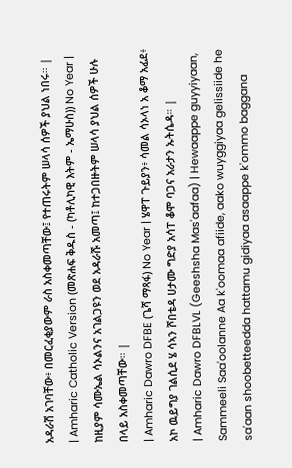አዳራሽ አገባቸው፥ በመርፈቂያውም ራስ አስቀመጣቸው፤ የተጠሩትም ሠላሳ ሰዎች ያህል ነበሩ። |
| Amharic Catholic Version (መጽሐፍ ቅዱስ - (ካቶሊካዊ እትም - ኤማሁስ)) No Year | ከዚያም ሳሙኤል ሳኦልንና አገልጋዩን ወደ አዳራሹ አመጣ፤ ከተጋበዙትም ሠላሳ ያህል ሰዎች ሁሉ በላይ አስቀመጣቸው። |
| Amharic Dawro DFBE (ጌሻ ማጻፋ) No Year | ሄዋፐ ጉይያን፥ ሳመል ሳኦላነ አ ቆማ አፊደ፥ አኮ ዉይግያ ገልሲደ ሄ ሳኣን ሾበቴዳ ሀታሙ ግድያ አሳፐ ቆሞ ባጋና አራታን ኡትሴዳ። |
| Amharic Dawro DFBLVL (Geeshsha Mas'aafaa) | Hewaappe guyyiyaan, Sammeeli Saa'oolanne Aa k'oomaa afiide, aako wuyggiyaa gelissiide he sa'aan shoobetteedda hattamu gidiyaa asaappe k'ommo baggana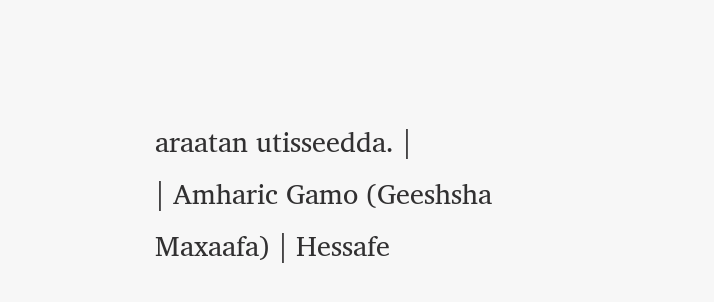araatan utisseedda. |
| Amharic Gamo (Geeshsha Maxaafa) | Hessafe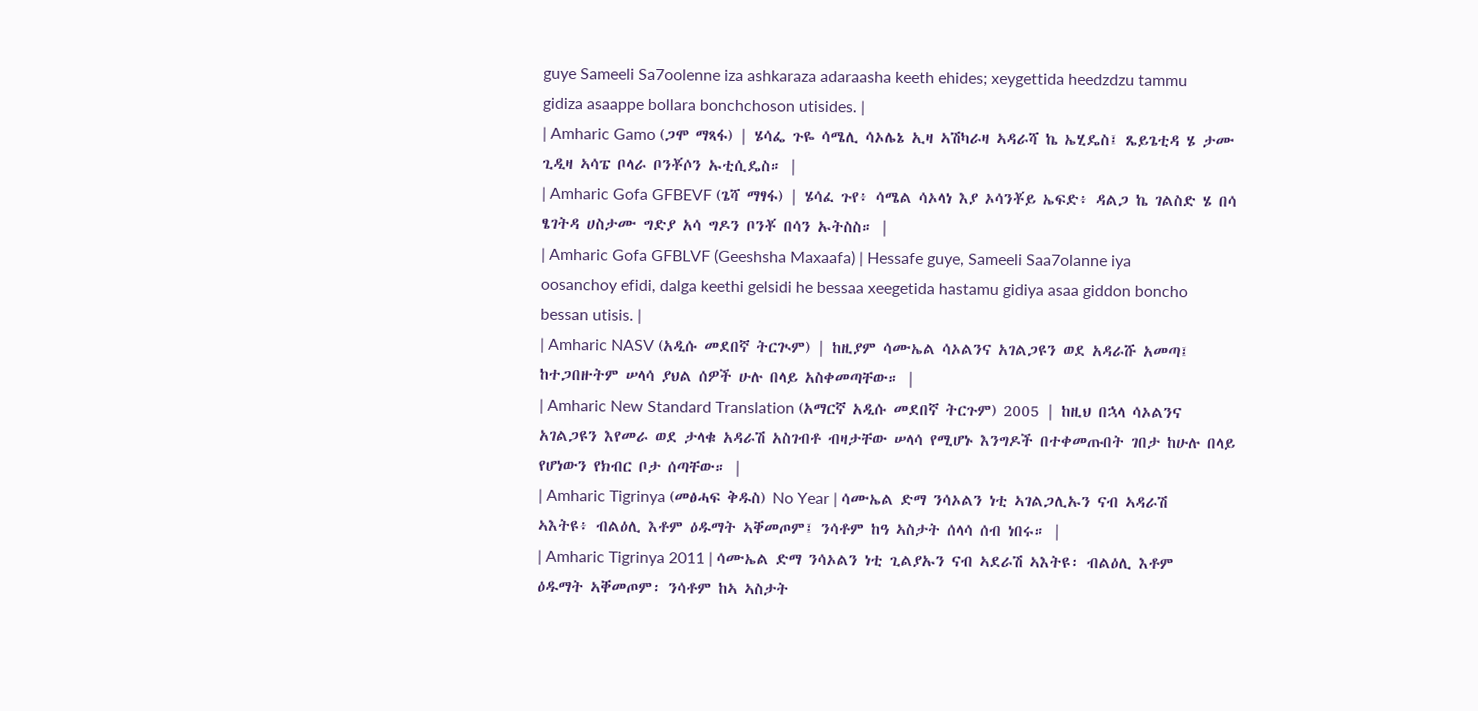guye Sameeli Sa7oolenne iza ashkaraza adaraasha keeth ehides; xeygettida heedzdzu tammu gidiza asaappe bollara bonchchoson utisides. |
| Amharic Gamo (ጋሞ ማጻፋ) | ሄሳፌ ጉዬ ሳሜሊ ሳኦሌኔ ኢዛ ኣሽካራዛ ኣዳራሻ ኬ ኤሂዴስ፤ ጼይጌቲዳ ሄ ታሙ ጊዲዛ ኣሳፔ ቦላራ ቦንቾሶን ኡቲሲዴስ። |
| Amharic Gofa GFBEVF (ጌሻ ማፃፋ) | ሄሳፈ ጉየ፥ ሳሜል ሳኦላነ እያ ኦሳንቾይ ኤፍድ፥ ዳልጋ ኬ ገልስድ ሄ በሳ ፄገትዳ ሀስታሙ ግድያ አሳ ግዶን ቦንቾ በሳን ኡትስስ። |
| Amharic Gofa GFBLVF (Geeshsha Maxaafa) | Hessafe guye, Sameeli Saa7olanne iya oosanchoy efidi, dalga keethi gelsidi he bessaa xeegetida hastamu gidiya asaa giddon boncho bessan utisis. |
| Amharic NASV (አዲሱ መደበኛ ትርጒም) | ከዚያም ሳሙኤል ሳኦልንና አገልጋዩን ወደ አዳራሹ አመጣ፤ ከተጋበዙትም ሠላሳ ያህል ሰዎች ሁሉ በላይ አስቀመጣቸው። |
| Amharic New Standard Translation (አማርኛ አዲሱ መደበኛ ትርጉም) 2005 | ከዚህ በኋላ ሳኦልንና አገልጋዩን እየመራ ወደ ታላቁ አዳራሽ አስገብቶ ብዛታቸው ሠላሳ የሚሆኑ እንግዶች በተቀመጡበት ገበታ ከሁሉ በላይ የሆነውን የክብር ቦታ ሰጣቸው። |
| Amharic Tigrinya (መፅሓፍ ቅዱስ) No Year | ሳሙኤል ድማ ንሳኦልን ነቲ ኣገልጋሊኡን ናብ ኣዳራሽ ኣእትዩ፥ ብልዕሊ እቶም ዕዱማት ኣቐመጦም፤ ንሳቶም ከዓ ኣስታት ሰላሳ ሰብ ነበሩ። |
| Amharic Tigrinya 2011 | ሳሙኤል ድማ ንሳኦልን ነቲ ጊልያኡን ናብ ኣደራሽ ኣእትዩ፡ ብልዕሊ እቶም ዕዱማት ኣቐመጦም፡ ንሳቶም ከኣ ኣስታት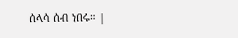ሰላሳ ሰብ ነበሩ። |